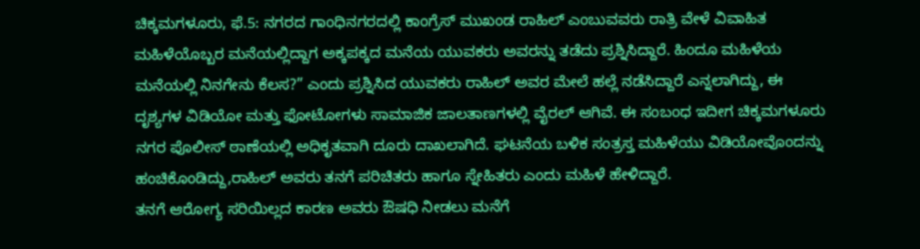ಚಿಕ್ಕಮಗಳೂರು, ಫೆ.5: ನಗರದ ಗಾಂಧಿನಗರದಲ್ಲಿ ಕಾಂಗ್ರೆಸ್ ಮುಖಂಡ ರಾಹಿಲ್ ಎಂಬುವವರು ರಾತ್ರಿ ವೇಳೆ ವಿವಾಹಿತ ಮಹಿಳೆಯೊಬ್ಬರ ಮನೆಯಲ್ಲಿದ್ದಾಗ ಅಕ್ಕಪಕ್ಕದ ಮನೆಯ ಯುವಕರು ಅವರನ್ನು ತಡೆದು ಪ್ರಶ್ನಿಸಿದ್ದಾರೆ. ಹಿಂದೂ ಮಹಿಳೆಯ ಮನೆಯಲ್ಲಿ ನಿನಗೇನು ಕೆಲಸ?” ಎಂದು ಪ್ರಶ್ನಿಸಿದ ಯುವಕರು ರಾಹಿಲ್ ಅವರ ಮೇಲೆ ಹಲ್ಲೆ ನಡೆಸಿದ್ದಾರೆ ಎನ್ನಲಾಗಿದ್ದು, ಈ ದೃಶ್ಯಗಳ ವಿಡಿಯೋ ಮತ್ತು ಫೋಟೋಗಳು ಸಾಮಾಜಿಕ ಜಾಲತಾಣಗಳಲ್ಲಿ ವೈರಲ್ ಆಗಿವೆ. ಈ ಸಂಬಂಧ ಇದೀಗ ಚಿಕ್ಕಮಗಳೂರು ನಗರ ಪೊಲೀಸ್ ಠಾಣೆಯಲ್ಲಿ ಅಧಿಕೃತವಾಗಿ ದೂರು ದಾಖಲಾಗಿದೆ. ಘಟನೆಯ ಬಳಿಕ ಸಂತ್ರಸ್ತ ಮಹಿಳೆಯು ವಿಡಿಯೋವೊಂದನ್ನು ಹಂಚಿಕೊಂಡಿದ್ದು,ರಾಹಿಲ್ ಅವರು ತನಗೆ ಪರಿಚಿತರು ಹಾಗೂ ಸ್ನೇಹಿತರು ಎಂದು ಮಹಿಳೆ ಹೇಳಿದ್ದಾರೆ.
ತನಗೆ ಆರೋಗ್ಯ ಸರಿಯಿಲ್ಲದ ಕಾರಣ ಅವರು ಔಷಧಿ ನೀಡಲು ಮನೆಗೆ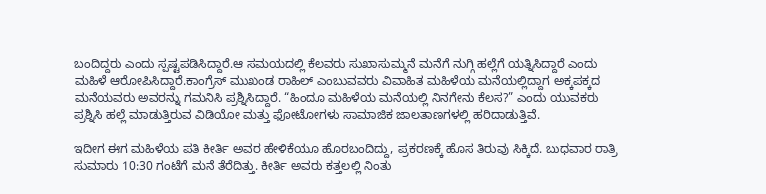ಬಂದಿದ್ದರು ಎಂದು ಸ್ಪಷ್ಟಪಡಿಸಿದ್ದಾರೆ.ಆ ಸಮಯದಲ್ಲಿ ಕೆಲವರು ಸುಖಾಸುಮ್ಮನೆ ಮನೆಗೆ ನುಗ್ಗಿ ಹಲ್ಲೆಗೆ ಯತ್ನಿಸಿದ್ದಾರೆ ಎಂದು ಮಹಿಳೆ ಆರೋಪಿಸಿದ್ದಾರೆ.ಕಾಂಗ್ರೆಸ್ ಮುಖಂಡ ರಾಹಿಲ್ ಎಂಬುವವರು ವಿವಾಹಿತ ಮಹಿಳೆಯ ಮನೆಯಲ್ಲಿದ್ದಾಗ ಅಕ್ಕಪಕ್ಕದ ಮನೆಯವರು ಅವರನ್ನು ಗಮನಿಸಿ ಪ್ರಶ್ನಿಸಿದ್ದಾರೆ. “ಹಿಂದೂ ಮಹಿಳೆಯ ಮನೆಯಲ್ಲಿ ನಿನಗೇನು ಕೆಲಸ?” ಎಂದು ಯುವಕರು ಪ್ರಶ್ನಿಸಿ ಹಲ್ಲೆ ಮಾಡುತ್ತಿರುವ ವಿಡಿಯೋ ಮತ್ತು ಫೋಟೋಗಳು ಸಾಮಾಜಿಕ ಜಾಲತಾಣಗಳಲ್ಲಿ ಹರಿದಾಡುತ್ತಿವೆ.

ಇದೀಗ ಈಗ ಮಹಿಳೆಯ ಪತಿ ಕೀರ್ತಿ ಅವರ ಹೇಳಿಕೆಯೂ ಹೊರಬಂದಿದ್ದು, ಪ್ರಕರಣಕ್ಕೆ ಹೊಸ ತಿರುವು ಸಿಕ್ಕಿದೆ. ಬುಧವಾರ ರಾತ್ರಿ ಸುಮಾರು 10:30 ಗಂಟೆಗೆ ಮನೆ ತೆರೆದಿತ್ತು. ಕೀರ್ತಿ ಅವರು ಕತ್ತಲಲ್ಲಿ ನಿಂತು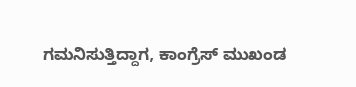ಗಮನಿಸುತ್ತಿದ್ದಾಗ, ಕಾಂಗ್ರೆಸ್ ಮುಖಂಡ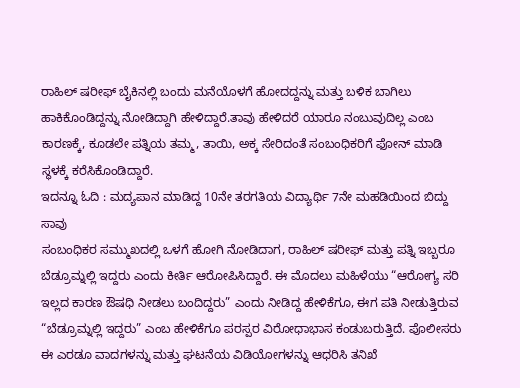ರಾಹಿಲ್ ಷರೀಫ್ ಬೈಕಿನಲ್ಲಿ ಬಂದು ಮನೆಯೊಳಗೆ ಹೋದದ್ದನ್ನು ಮತ್ತು ಬಳಿಕ ಬಾಗಿಲು ಹಾಕಿಕೊಂಡಿದ್ದನ್ನು ನೋಡಿದ್ದಾಗಿ ಹೇಳಿದ್ದಾರೆ.ತಾವು ಹೇಳಿದರೆ ಯಾರೂ ನಂಬುವುದಿಲ್ಲ ಎಂಬ ಕಾರಣಕ್ಕೆ, ಕೂಡಲೇ ಪತ್ನಿಯ ತಮ್ಮ, ತಾಯಿ, ಅಕ್ಕ ಸೇರಿದಂತೆ ಸಂಬಂಧಿಕರಿಗೆ ಫೋನ್ ಮಾಡಿ ಸ್ಥಳಕ್ಕೆ ಕರೆಸಿಕೊಂಡಿದ್ದಾರೆ.
ಇದನ್ನೂ ಓದಿ : ಮದ್ಯಪಾನ ಮಾಡಿದ್ದ 10ನೇ ತರಗತಿಯ ವಿದ್ಯಾರ್ಥಿ 7ನೇ ಮಹಡಿಯಿಂದ ಬಿದ್ದು ಸಾವು
ಸಂಬಂಧಿಕರ ಸಮ್ಮುಖದಲ್ಲಿ ಒಳಗೆ ಹೋಗಿ ನೋಡಿದಾಗ, ರಾಹಿಲ್ ಷರೀಫ್ ಮತ್ತು ಪತ್ನಿ ಇಬ್ಬರೂ ಬೆಡ್ರೂಮ್ನಲ್ಲಿ ಇದ್ದರು ಎಂದು ಕೀರ್ತಿ ಆರೋಪಿಸಿದ್ದಾರೆ. ಈ ಮೊದಲು ಮಹಿಳೆಯು “ಆರೋಗ್ಯ ಸರಿ ಇಲ್ಲದ ಕಾರಣ ಔಷಧಿ ನೀಡಲು ಬಂದಿದ್ದರು” ಎಂದು ನೀಡಿದ್ದ ಹೇಳಿಕೆಗೂ, ಈಗ ಪತಿ ನೀಡುತ್ತಿರುವ “ಬೆಡ್ರೂಮ್ನಲ್ಲಿ ಇದ್ದರು” ಎಂಬ ಹೇಳಿಕೆಗೂ ಪರಸ್ಪರ ವಿರೋಧಾಭಾಸ ಕಂಡುಬರುತ್ತಿದೆ. ಪೊಲೀಸರು ಈ ಎರಡೂ ವಾದಗಳನ್ನು ಮತ್ತು ಘಟನೆಯ ವಿಡಿಯೋಗಳನ್ನು ಆಧರಿಸಿ ತನಿಖೆ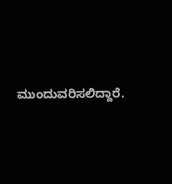ಮುಂದುವರಿಸಲಿದ್ದಾರೆ.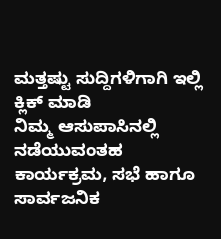ಮತ್ತಷ್ಟು ಸುದ್ದಿಗಳಿಗಾಗಿ ಇಲ್ಲಿ ಕ್ಲಿಕ್ ಮಾಡಿ
ನಿಮ್ಮ ಆಸುಪಾಸಿನಲ್ಲಿ ನಡೆಯುವಂತಹ ಕಾರ್ಯಕ್ರಮ, ಸಭೆ ಹಾಗೂ ಸಾರ್ವಜನಿಕ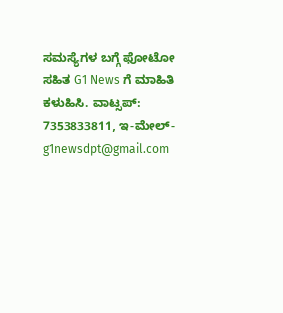ಸಮಸ್ಯೆಗಳ ಬಗ್ಗೆ ಫೋಟೋ ಸಹಿತ G1 News ಗೆ ಮಾಹಿತಿ ಕಳುಹಿಸಿ. ವಾಟ್ಸಪ್: 7353833811, ಇ-ಮೇಲ್- g1newsdpt@gmail.com